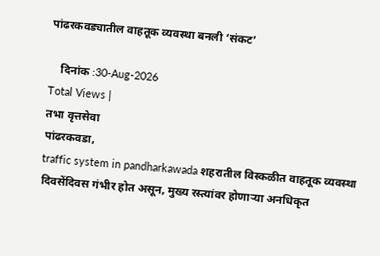पांढरकवड्यातील वाहतूक व्यवस्था बनली ‘संकट’

    दिनांक :30-Aug-2026
Total Views |
तभा वृत्तसेवा
पांढरकवडा,
traffic system in pandharkawada शहरातील विस्कळीत वाहतूक व्यवस्था दिवसेंदिवस गंभीर होत असून, मुख्य रस्त्यांवर होणाऱ्या अनधिकृत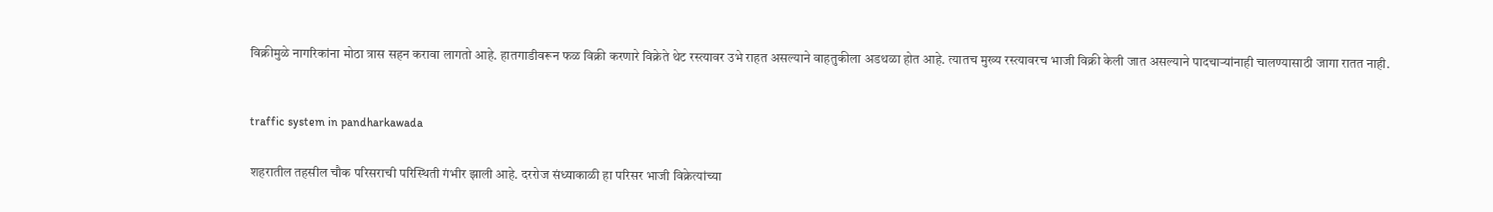विक्रीमुळे नागरिकांना मोठा त्रास सहन करावा लागतो आहे. हातगाडीवरून फळ विक्री करणारे विक्रेते थेट रस्त्यावर उभे राहत असल्याने वाहतुकीला अडथळा होत आहे. त्यातच मुख्य रस्त्यावरच भाजी विक्री केली जात असल्याने पादचाऱ्यांनाही चालण्यासाठी जागा रातत नाही.



traffic system in pandharkawada


शहरातील तहसील चौक परिसराची परिस्थिती गंभीर झाली आहे. दररोज संध्याकाळी हा परिसर भाजी विक्रेत्यांच्या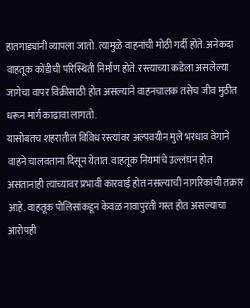हातगाड्यांनी व्यापला जातो. त्यामुळे वाहनांची मोठी गर्दी होते. अनेकदा वाहतूक कोंडीची परिस्थिती निर्माण होते. रस्त्याच्या कडेला असलेल्या जागेचा वापर विक्रीसाठी होत असल्याने वाहनचालक तसेच जीव मुठीत धरून मार्ग काढावा लागतो.
यासोबतच शहरातील विविध रस्त्यांवर अल्पवयीन मुले भरधाव वेगाने वाहने चालवताना दिसून येतात. वाहतूक नियमांचे उल्लंघन होत असतानाही त्यांच्यावर प्रभावी कारवाई होत नसल्याची नागरिकांची तक्रार आहे. वाहतूक पोलिसांकडून केवळ नावापुरती गस्त होत असल्याचा आरोपही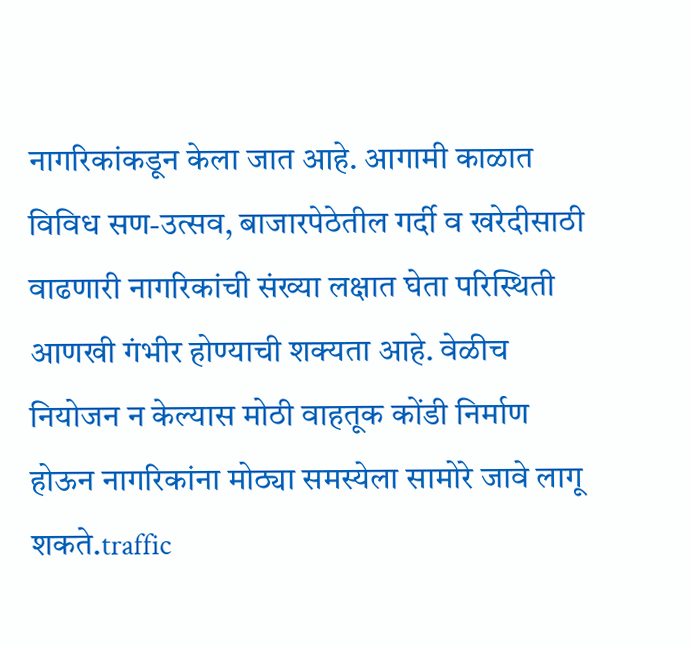नागरिकांकडून केला जात आहे. आगामी काळात विविध सण-उत्सव, बाजारपेठेतील गर्दी व खरेदीसाठी वाढणारी नागरिकांची संख्या लक्षात घेता परिस्थिती आणखी गंभीर होण्याची शक्यता आहे. वेळीच नियोजन न केल्यास मोठी वाहतूक कोंडी निर्माण होऊन नागरिकांना मोठ्या समस्येला सामोरे जावे लागू शकते.traffic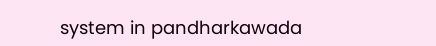system in pandharkawada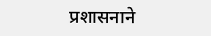प्रशासनाने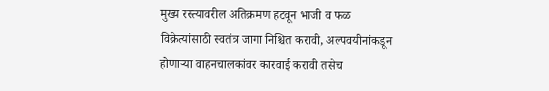मुख्य रस्त्यावरील अतिक्रमण हटवून भाजी व फळ विक्रेत्यांसाठी स्वतंत्र जागा निश्चित करावी, अल्पवयीनांकडून होणाऱ्या वाहनचालकांवर कारवाई करावी तसेच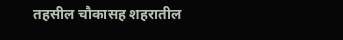तहसील चौकासह शहरातील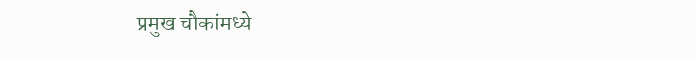प्रमुख चौकांमध्ये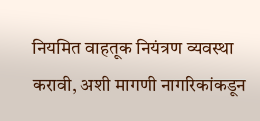नियमित वाहतूक नियंत्रण व्यवस्था करावी, अशी मागणी नागरिकांकडून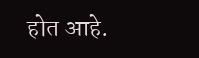होत आहे.